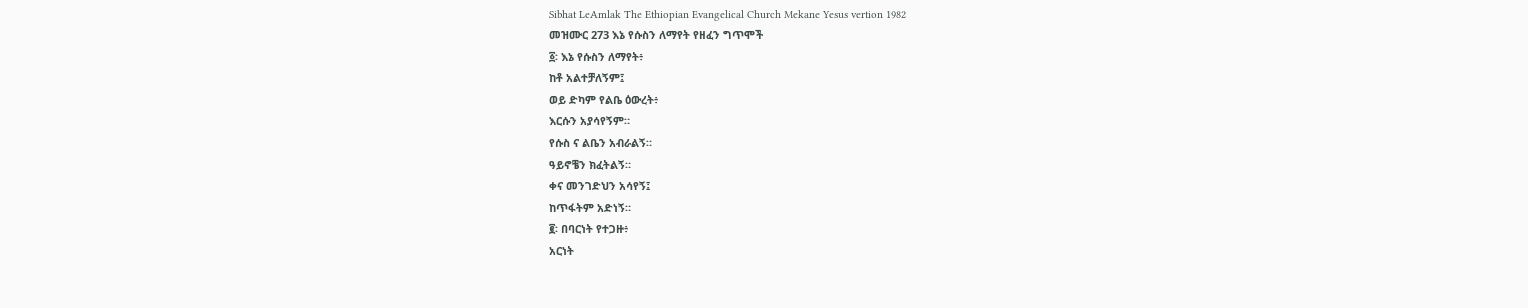Sibhat LeAmlak The Ethiopian Evangelical Church Mekane Yesus vertion 1982
መዝሙር 273 እኔ የሱስን ለማየት የዘፈን ግጥሞች
፩፡ እኔ የሱስን ለማየት፥
ከቶ አልተቻለኝም፤
ወይ ድካም የልቤ ዕውረት፥
እርሱን አያሳየኝም።
የሱስ ና ልቤን አብራልኝ።
ዓይኖቼን ክፈትልኝ።
ቀና መንገድህን አሳየኝ፤
ከጥፋትም አድነኝ።
፪፡ በባርነት የተጋዙ፥
አርነት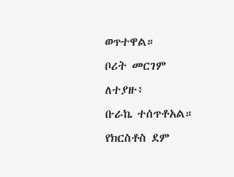ወጥተዋል።
ቦሪት መርገም ለተያዙ፥
ቡራኬ ተሰጥቶአል።
የክርስቶስ ደም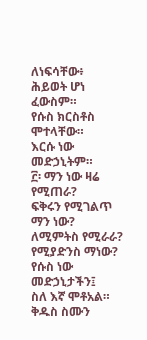ለነፍሳቸው፥
ሕይወት ሆነ ፈውስም።
የሱስ ክርስቶስ ሞተላቸው።
እርሱ ነው መድኃኒትም።
፫፡ ማን ነው ዛሬ የሚጠራ?
ፍቅሩን የሚገልጥ ማን ነው?
ለሚምትስ የሚራራ?
የሚያድንስ ማነው?
የሱስ ነው መድኃኒታችን፤
ስለ እኛ ሞቶአል።
ቅዱስ ስሙን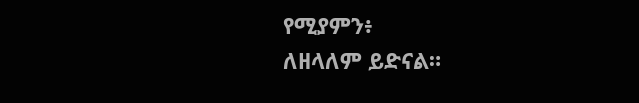የሚያምን፥
ለዘላለም ይድናል።